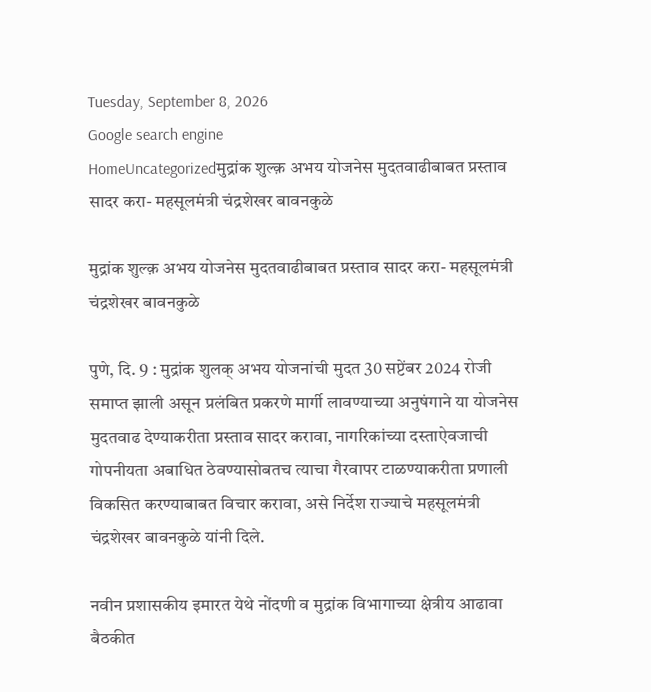Tuesday, September 8, 2026
Google search engine
HomeUncategorizedमुद्रांक शुल्क़ अभय योजनेस मुदतवाढीबाबत प्रस्ताव सादर करा- महसूलमंत्री चंद्रशेखर बावनकुळे

मुद्रांक शुल्क़ अभय योजनेस मुदतवाढीबाबत प्रस्ताव सादर करा- महसूलमंत्री चंद्रशेखर बावनकुळे

पुणे, दि. 9 : मुद्रांक शुलक् अभय योजनांची मुदत 30 सप्टेंबर 2024 रोजी समाप्त झाली असून प्रलंबित प्रकरणे मार्गी लावण्याच्या अनुषंगाने या योजनेस मुदतवाढ देण्याकरीता प्रस्ताव सादर करावा, नागरिकांच्या दस्ताऐवजाची गोपनीयता अबाधित ठेवण्यासोबतच त्याचा गैरवापर टाळण्याकरीता प्रणाली विकसित करण्याबाबत विचार करावा, असे निर्देश राज्याचे महसूलमंत्री चंद्रशेखर बावनकुळे यांनी दिले.

नवीन प्रशासकीय इमारत येथे नोंदणी व मुद्रांक विभागाच्या क्षेत्रीय आढावा बैठकीत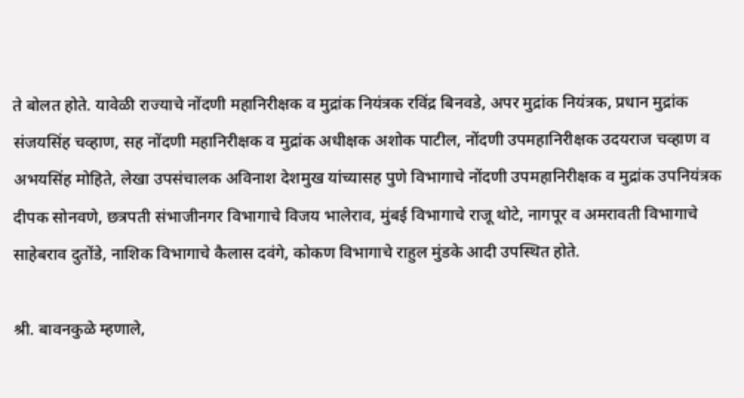ते बोलत होते. यावेळी राज्याचे नोंदणी महानिरीक्षक व मुद्रांक नियंत्रक रविंद्र बिनवडे, अपर मुद्रांक नियंत्रक, प्रधान मुद्रांक संजयसिंह चव्हाण, सह नोंदणी महानिरीक्षक व मुद्रांक अधीक्षक अशोक पाटील, नोंदणी उपमहानिरीक्षक उदयराज चव्हाण व अभयसिंह मोहिते, लेखा उपसंचालक अविनाश देशमुख यांच्यासह पुणे विभागाचे नोंदणी उपमहानिरीक्षक व मुद्रांक उपनियंत्रक दीपक सोनवणे, छत्रपती संभाजीनगर विभागाचे विजय भालेराव, मुंबई विभागाचे राजू थोटे, नागपूर व अमरावती विभागाचे साहेबराव दुतोंडे, नाशिक विभागाचे कैलास दवंगे, कोकण विभागाचे राहुल मुंडके आदी उपस्थित होते.

श्री. बावनकुळे म्हणाले,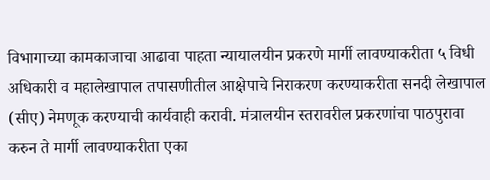विभागाच्या कामकाजाचा आढावा पाहता न्यायालयीन प्रकरणे मार्गी लावण्याकरीता ५ विधी अधिकारी व महालेखापाल तपासणीतील आक्षेपाचे निराकरण करण्याकरीता सनदी लेखापाल (सीए) नेमणूक करण्याची कार्यवाही करावी. मंत्रालयीन स्तरावरील प्रकरणांचा पाठपुरावा करुन ते मार्गी लावण्याकरीता एका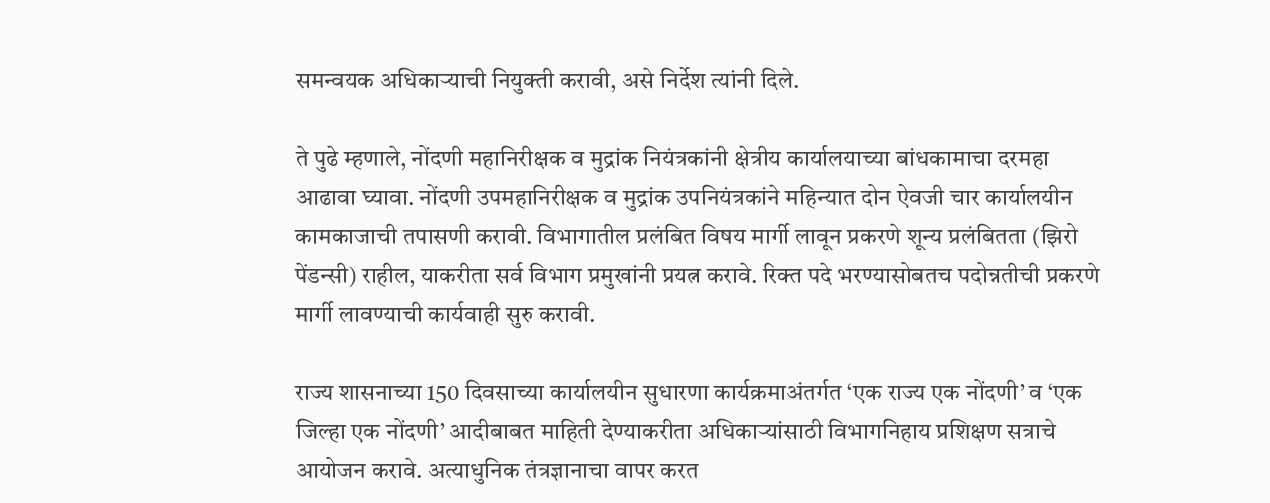समन्वयक अधिकाऱ्याची नियुक्ती करावी, असे निर्देश त्यांनी दिले.

ते पुढे म्हणाले, नोंदणी महानिरीक्षक व मुद्रांक नियंत्रकांनी क्षेत्रीय कार्यालयाच्या बांधकामाचा दरमहा आढावा घ्यावा. नोंदणी उपमहानिरीक्षक व मुद्रांक उपनियंत्रकांने महिन्यात दोन ऐवजी चार कार्यालयीन कामकाजाची तपासणी करावी. विभागातील प्रलंबित विषय मार्गी लावून प्रकरणे शून्य प्रलंबितता (झिरो पेंडन्सी) राहील, याकरीता सर्व विभाग प्रमुखांनी प्रयत्न करावे. रिक्त पदे भरण्यासोबतच पदोन्नतीची प्रकरणे मार्गी लावण्याची कार्यवाही सुरु करावी.

राज्य शासनाच्या 150 दिवसाच्या कार्यालयीन सुधारणा कार्यक्रमाअंतर्गत ‘एक राज्य एक नोंदणी’ व ‘एक जिल्हा एक नोंदणी’ आदीबाबत माहिती देण्याकरीता अधिकाऱ्यांसाठी विभागनिहाय प्रशिक्षण सत्राचे आयोजन करावे. अत्याधुनिक तंत्रज्ञानाचा वापर करत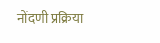नोंदणी प्रक्रिया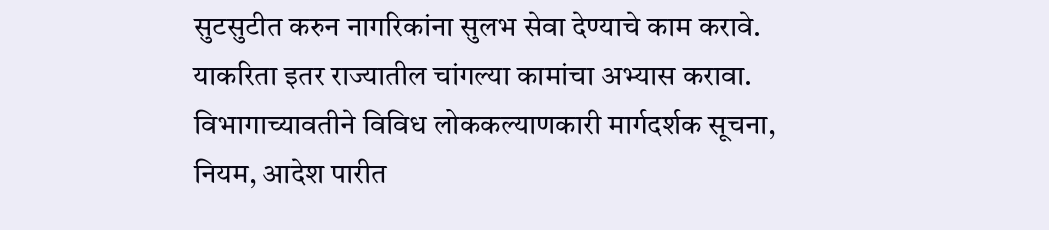सुटसुटीत करुन नागरिकांना सुलभ सेवा देण्याचे काम करावे. याकरिता इतर राज्यातील चांगल्या कामांचा अभ्यास करावा. विभागाच्यावतीने विविध लोककल्याणकारी मार्गदर्शक सूचना, नियम, आदेश पारीत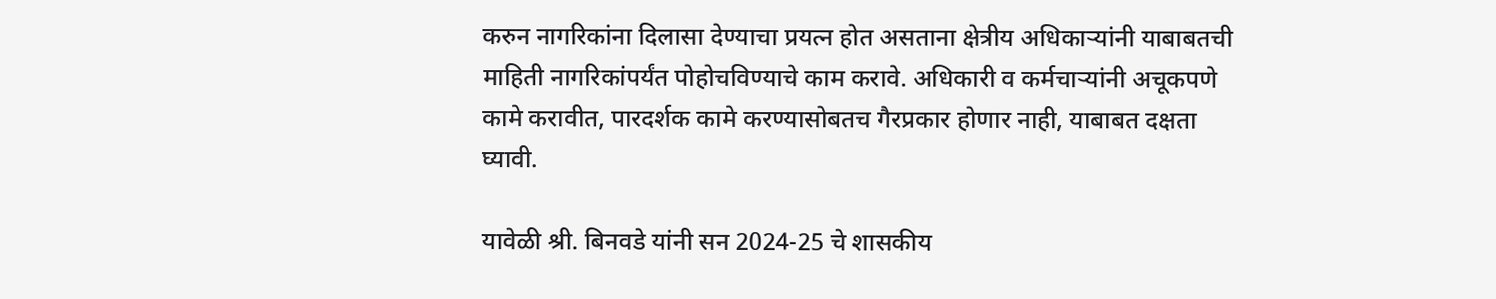करुन नागरिकांना दिलासा देण्याचा प्रयत्न होत असताना क्षेत्रीय अधिकाऱ्यांनी याबाबतची माहिती नागरिकांपर्यंत पोहोचविण्याचे काम करावे. अधिकारी व कर्मचाऱ्यांनी अचूकपणे कामे करावीत, पारदर्शक कामे करण्यासोबतच गैरप्रकार होणार नाही, याबाबत दक्षता घ्यावी.

यावेळी श्री. बिनवडे यांनी सन 2024-25 चे शासकीय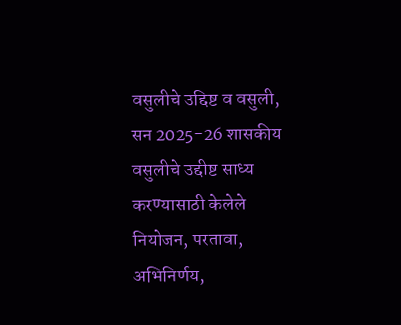वसुलीचे उद्दिष्ट व वसुली, सन 2025-26 शासकीय वसुलीचे उद्दीष्ट साध्य करण्यासाठी केलेले नियोजन, परतावा, अभिनिर्णय,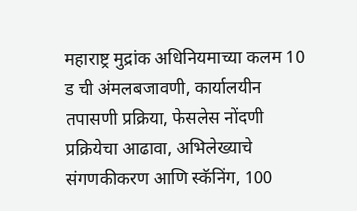महाराष्ट्र मुद्रांक अधिनियमाच्या कलम 10 ड ची अंमलबजावणी, कार्यालयीन तपासणी प्रक्रिया, फेसलेस नोंदणी प्रक्रियेचा आढावा, अभिलेख्याचे संगणकीकरण आणि स्कॅनिंग, 100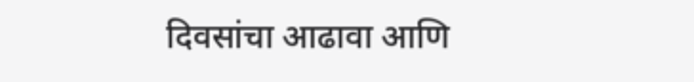दिवसांचा आढावा आणि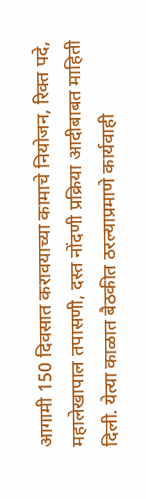आगामी 150 दिवसात करावयाच्या कामाचे नियोजन, रिक्त पदे, महालेखापाल तपासणी, दस्त नोंदणी प्रक्रिया आदीबाबत माहिती दिली. येत्या काळात बैठकीत ठरल्याप्रमाणे कार्यवाही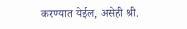करण्यात येईल, असेही श्री.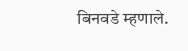बिनवडे म्हणाले.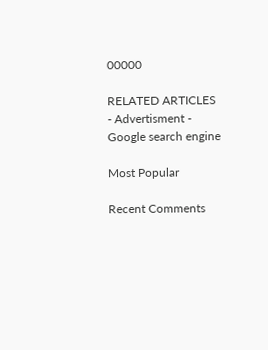00000

RELATED ARTICLES
- Advertisment -
Google search engine

Most Popular

Recent Comments